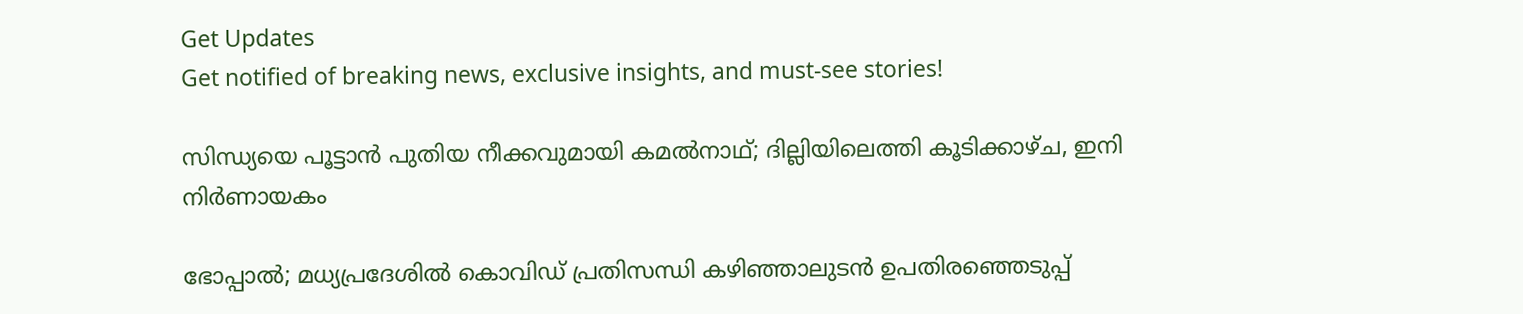Get Updates
Get notified of breaking news, exclusive insights, and must-see stories!

സിന്ധ്യയെ പൂട്ടാൻ പുതിയ നീക്കവുമായി കമൽനാഥ്; ദില്ലിയിലെത്തി കൂടിക്കാഴ്ച, ഇനി നിർണായകം

ഭോപ്പാൽ; മധ്യപ്രദേശിൽ കൊവിഡ് പ്രതിസന്ധി കഴിഞ്ഞാലുടൻ ഉപതിരഞ്ഞെടുപ്പ്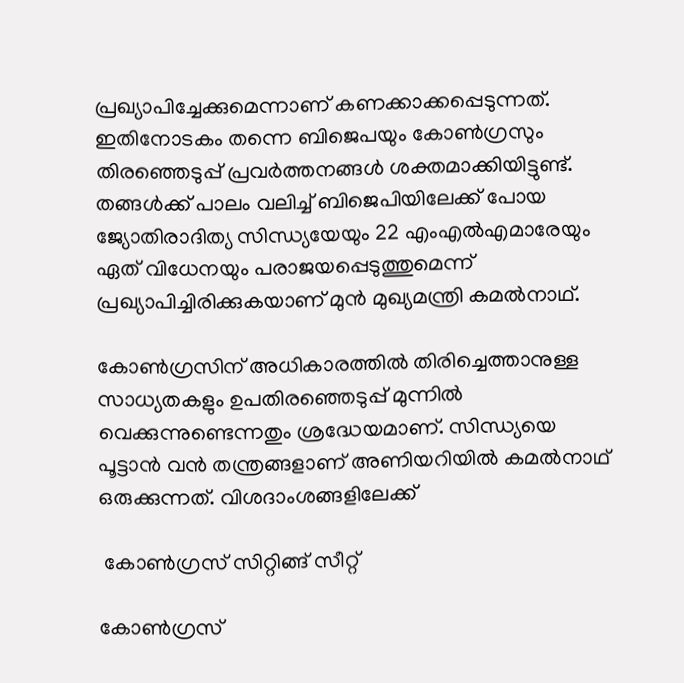പ്രഖ്യാപിച്ചേക്കുമെന്നാണ് കണക്കാക്കപ്പെടുന്നത്. ഇതിനോടകം തന്നെ ബിജെപയും കോൺഗ്രസും തിരഞ്ഞെടുപ്പ് പ്രവർത്തനങ്ങൾ ശക്തമാക്കിയിട്ടുണ്ട്. തങ്ങൾക്ക് പാലം വലിച്ച് ബിജെപിയിലേക്ക് പോയ ജ്യോതിരാദിത്യ സിന്ധ്യയേയും 22 എംഎൽഎമാരേയും ഏത് വിധേനയും പരാജയപ്പെടുത്തുമെന്ന് പ്രഖ്യാപിച്ചിരിക്കുകയാണ് മുൻ മുഖ്യമന്ത്രി കമൽനാഥ്.

കോണ്‍ഗ്രസിന് അധികാരത്തില്‍ തിരിച്ചെത്താനുള്ള സാധ്യതകളും ഉപതിരഞ്ഞെടുപ്പ് മുന്നില്‍ വെക്കുന്നുണ്ടെന്നതും ശ്രദ്ധേയമാണ്. സിന്ധ്യയെ പൂട്ടാൻ വൻ തന്ത്രങ്ങളാണ് അണിയറിയിൽ കമൽനാഥ് ഒരുക്കുന്നത്. വിശദാംശങ്ങളിലേക്ക്

 കോൺഗ്രസ് സിറ്റിങ്ങ് സീറ്റ്

കോൺഗ്രസ്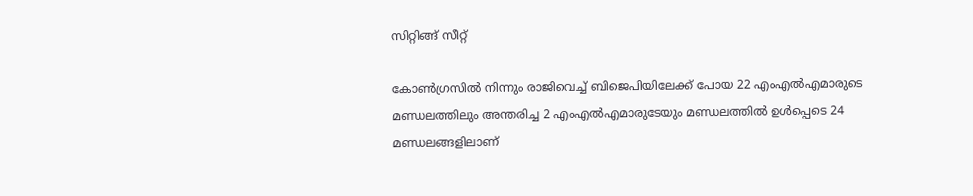സിറ്റിങ്ങ് സീറ്റ്

കോൺഗ്രസിൽ നിന്നും രാജിവെച്ച് ബിജെപിയിലേക്ക് പോയ 22 എംഎൽഎമാരുടെ മണ്ഡലത്തിലും അന്തരിച്ച 2 എംഎൽഎമാരുടേയും മണ്ഡലത്തിൽ ഉൾപ്പെടെ 24 മണ്ഡലങ്ങളിലാണ്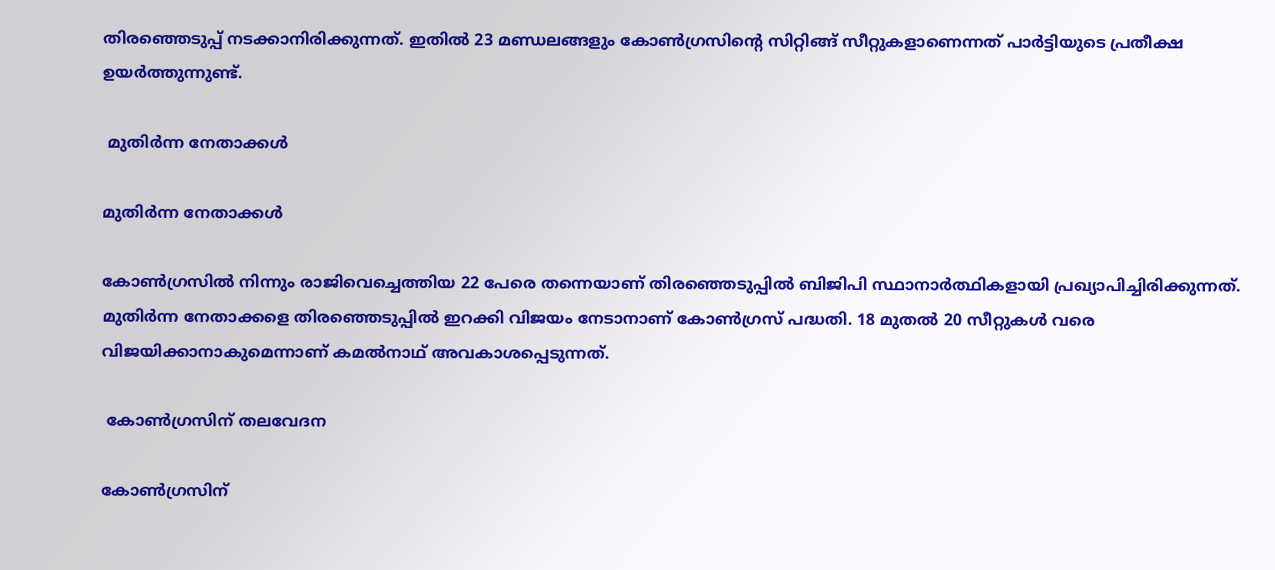തിരഞ്ഞെടുപ്പ് നടക്കാനിരിക്കുന്നത്. ഇതിൽ 23 മണ്ഡലങ്ങളും കോൺഗ്രസിന്റെ സിറ്റിങ്ങ് സീറ്റുകളാണെന്നത് പാർട്ടിയുടെ പ്രതീക്ഷ ഉയർത്തുന്നുണ്ട്.

 മുതിർന്ന നേതാക്കൾ

മുതിർന്ന നേതാക്കൾ

കോൺഗ്രസിൽ നിന്നും രാജിവെച്ചെത്തിയ 22 പേരെ തന്നെയാണ് തിരഞ്ഞെടുപ്പിൽ ബിജിപി സ്ഥാനാർത്ഥികളായി പ്രഖ്യാപിച്ചിരിക്കുന്നത്. മുതിർന്ന നേതാക്കളെ തിരഞ്ഞെടുപ്പിൽ ഇറക്കി വിജയം നേടാനാണ് കോൺഗ്രസ് പദ്ധതി. 18 മുതൽ 20 സീറ്റുകൾ വരെ വിജയിക്കാനാകുമെന്നാണ് കമൽനാഥ് അവകാശപ്പെടുന്നത്.

 കോൺഗ്രസിന് തലവേദന

കോൺഗ്രസിന്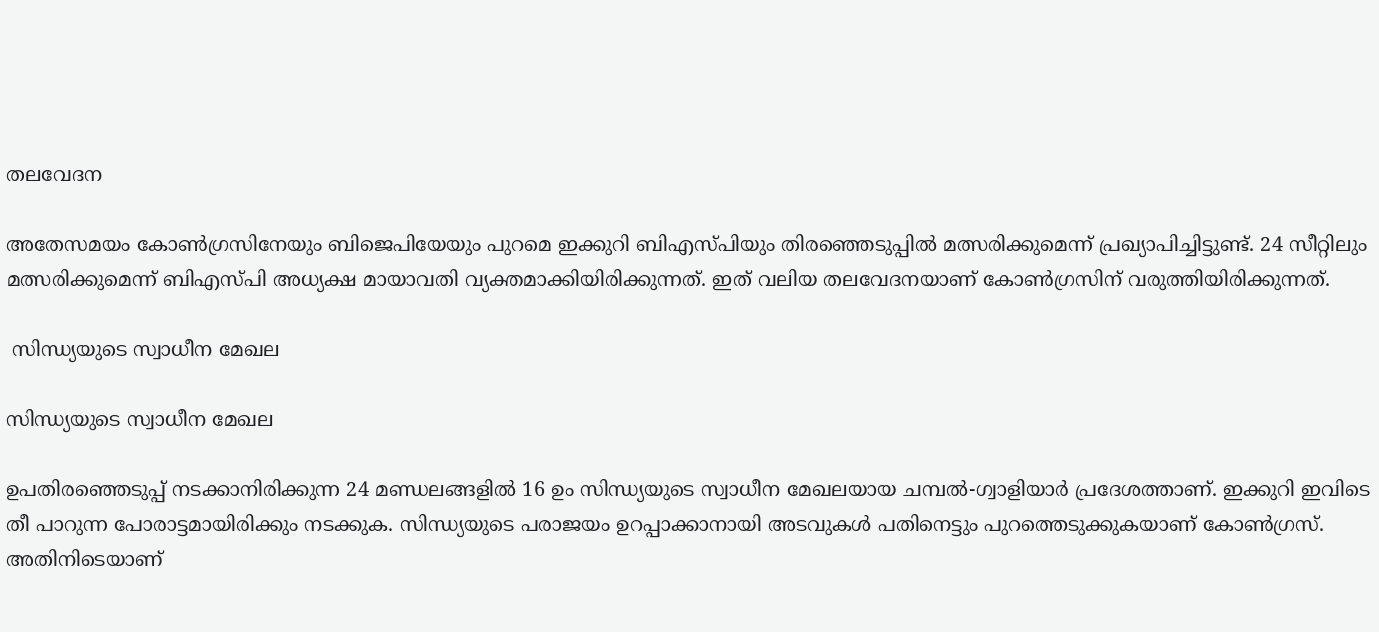തലവേദന

അതേസമയം കോൺഗ്രസിനേയും ബിജെപിയേയും പുറമെ ഇക്കുറി ബിഎസ്പിയും തിരഞ്ഞെടുപ്പിൽ മത്സരിക്കുമെന്ന് പ്രഖ്യാപിച്ചിട്ടുണ്ട്. 24 സീറ്റിലും മത്സരിക്കുമെന്ന് ബിഎസ്പി അധ്യക്ഷ മായാവതി വ്യക്തമാക്കിയിരിക്കുന്നത്. ഇത് വലിയ തലവേദനയാണ് കോൺഗ്രസിന് വരുത്തിയിരിക്കുന്നത്.

 സിന്ധ്യയുടെ സ്വാധീന മേഖല

സിന്ധ്യയുടെ സ്വാധീന മേഖല

ഉപതിരഞ്ഞെടുപ്പ് നടക്കാനിരിക്കുന്ന 24 മണ്ഡലങ്ങളിൽ 16 ഉം സിന്ധ്യയുടെ സ്വാധീന മേഖലയായ ചമ്പൽ-ഗ്വാളിയാർ പ്രദേശത്താണ്. ഇക്കുറി ഇവിടെ തീ പാറുന്ന പോരാട്ടമായിരിക്കും നടക്കുക. സിന്ധ്യയുടെ പരാജയം ഉറപ്പാക്കാനായി അടവുകൾ പതിനെട്ടും പുറത്തെടുക്കുകയാണ് കോൺഗ്രസ്. അതിനിടെയാണ്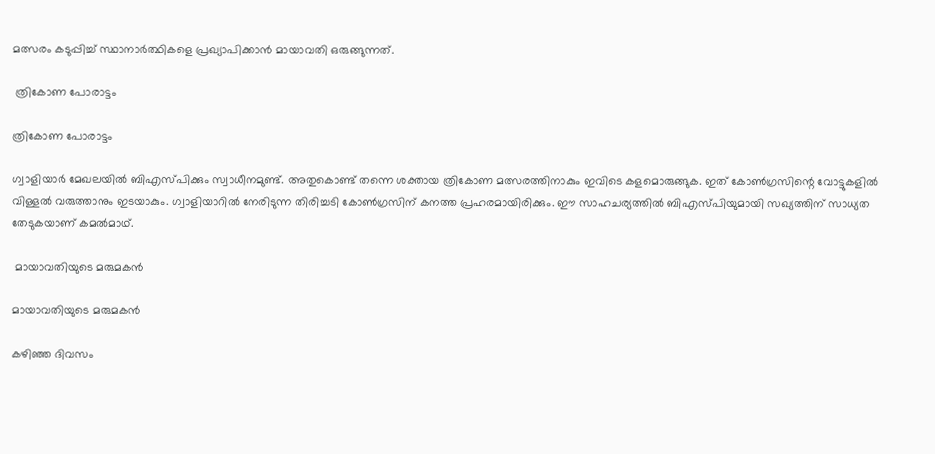മത്സരം കടുപ്പിച്ച് സ്ഥാനാർത്ഥികളെ പ്രഖ്യാപിക്കാൻ മായാവതി ഒരുങ്ങുന്നത്.

 ത്രികോണ പോരാട്ടം

ത്രികോണ പോരാട്ടം

ഗ്വാളിയാർ മേഖലയിൽ ബിഎസ്പിക്കും സ്വാധീനമുണ്ട്. അതുകൊണ്ട് തന്നെ ശക്തായ ത്രികോണ മത്സരത്തിനാകും ഇവിടെ കളമൊരുങ്ങുക. ഇത് കോൺഗ്രസിന്റെ വോട്ടുകളിൽ വിള്ളൽ വരുത്താനും ഇടയാകും. ഗ്വാളിയാറിൽ നേരിടുന്ന തിരിച്ചടി കോൺഗ്രസിന് കനത്ത പ്രഹരമായിരിക്കും. ഈ സാഹചര്യത്തിൽ ബിഎസ്പിയുമായി സഖ്യത്തിന് സാധ്യത തേടുകയാണ് കമൽമാഥ്.

 മായാവതിയുടെ മരുമകൻ

മായാവതിയുടെ മരുമകൻ

കഴിഞ്ഞ ദിവസം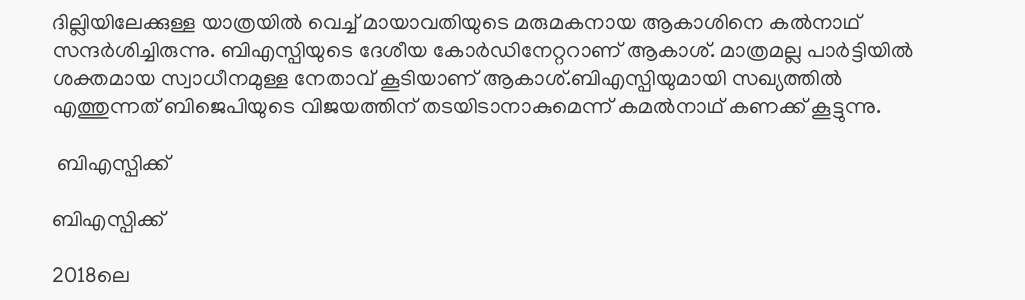ദില്ലിയിലേക്കുള്ള യാത്രയിൽ വെച്ച് മായാവതിയുടെ മരുമകനായ ആകാശിനെ കൽനാഥ് സന്ദർശിച്ചിരുന്നു. ബിഎസ്പിയുടെ ദേശീയ കോർഡിനേറ്ററാണ് ആകാശ്. മാത്രമല്ല പാർട്ടിയിൽ ശക്തമായ സ്വാധീനമുള്ള നേതാവ് കൂടിയാണ് ആകാശ്.ബിഎസ്പിയുമായി സഖ്യത്തിൽ എത്തുന്നത് ബിജെപിയുടെ വിജയത്തിന് തടയിടാനാകുമെന്ന് കമൽനാഥ് കണക്ക് കൂട്ടുന്നു.

 ബിഎസ്പിക്ക്

ബിഎസ്പിക്ക്

2018ലെ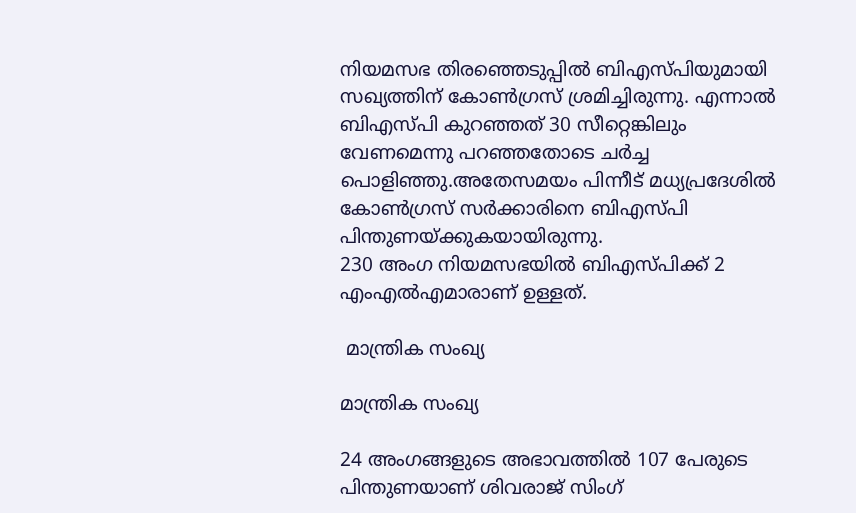നിയമസഭ തിരഞ്ഞെടുപ്പിൽ ബിഎസ്പിയുമായി സഖ്യത്തിന് കോൺഗ്രസ് ശ്രമിച്ചിരുന്നു. എന്നാൽ ബിഎസ്പി കുറഞ്ഞത് 30 സീറ്റെങ്കിലും വേണമെന്നു പറഞ്ഞതോടെ ചർച്ച പൊളിഞ്ഞു.അതേസമയം പിന്നീട് മധ്യപ്രദേശിൽ കോൺഗ്രസ് സർക്കാരിനെ ബിഎസ്പി പിന്തുണയ്ക്കുകയായിരുന്നു.
230 അംഗ നിയമസഭയിൽ ബിഎസ്പിക്ക് 2 എംഎൽഎമാരാണ് ഉള്ളത്.

 മാന്ത്രിക സംഖ്യ

മാന്ത്രിക സംഖ്യ

24 അംഗങ്ങളുടെ അഭാവത്തിൽ 107 പേരുടെ പിന്തുണയാണ് ശിവരാജ് സിംഗ്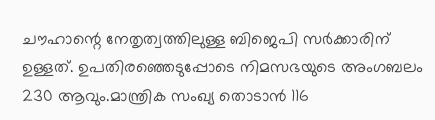ചൗഹാന്റെ നേതൃത്വത്തിലുള്ള ബിജെപി സർക്കാരിന് ഉള്ളത്. ഉപതിരഞ്ഞെടുപ്പോടെ നിമസഭയുടെ അംഗബലം 230 ആവും.മാന്ത്രിക സംഖ്യ തൊടാൻ 116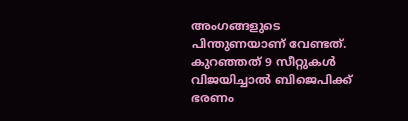അംഗങ്ങളുടെ പിന്തുണയാണ് വേണ്ടത്. കുറഞ്ഞത് 9 സീറ്റുകൾ വിജയിച്ചാൽ ബിജെപിക്ക് ഭരണം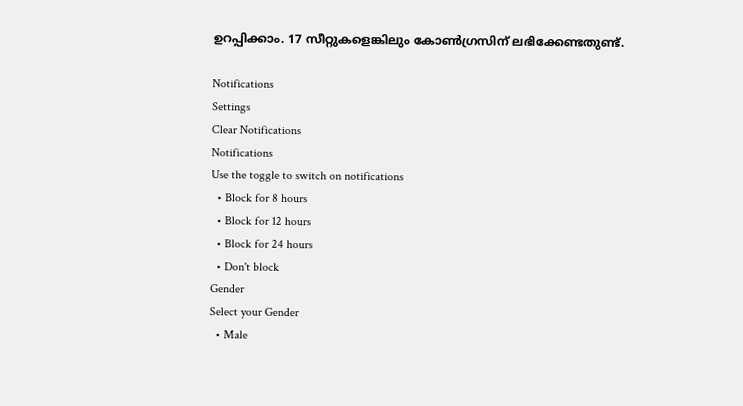ഉറപ്പിക്കാം. 17 സീറ്റുകളെങ്കിലും കോൺഗ്രസിന് ലഭിക്കേണ്ടതുണ്ട്.

Notifications
Settings
Clear Notifications
Notifications
Use the toggle to switch on notifications
  • Block for 8 hours
  • Block for 12 hours
  • Block for 24 hours
  • Don't block
Gender
Select your Gender
  • Male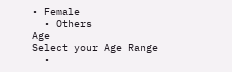• Female
  • Others
Age
Select your Age Range
  •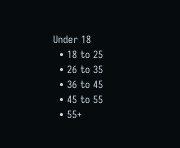Under 18
  • 18 to 25
  • 26 to 35
  • 36 to 45
  • 45 to 55
  • 55+